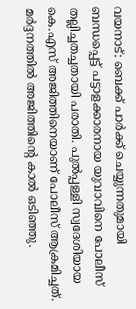വയനാട്: ബെക്ക് പാർക്ക് ചെയ്യുന്നതുമായി ബന്ധപ്പെട്ട് പട്ടാളക്കാരനായ യുവാവിനെ പോലീസ് തല്ലിച്ചതച്ചതായി പരാതി. പുൽപ്പള്ളി സ്വദേശിയായ കെ.എസ് അജിത്തിനെയാണ് പോലീസ് ആക്രമിച്ചത്. മർദ്ദനത്തിൽ അജിത്തിന്റെ കാൽ ഒടിഞ്ഞു.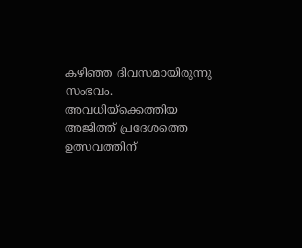കഴിഞ്ഞ ദിവസമായിരുന്നു സംഭവം. അവധിയ്ക്കെത്തിയ അജിത്ത് പ്രദേശത്തെ ഉത്സവത്തിന്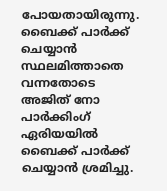പോയതായിരുന്നു. ബൈക്ക് പാർക്ക് ചെയ്യാൻ സ്ഥലമിത്താതെ വന്നതോടെ അജിത് നോ പാർക്കിംഗ് ഏരിയയിൽ ബൈക്ക് പാർക്ക് ചെയ്യാൻ ശ്രമിച്ചു.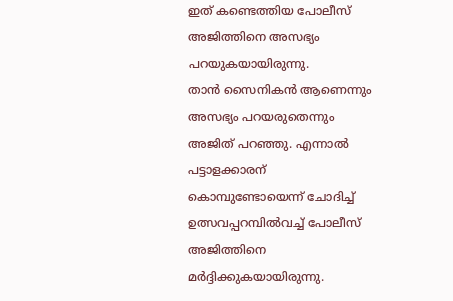ഇത് കണ്ടെത്തിയ പോലീസ് അജിത്തിനെ അസഭ്യം പറയുകയായിരുന്നു.
താൻ സൈനികൻ ആണെന്നും അസഭ്യം പറയരുതെന്നും അജിത് പറഞ്ഞു. എന്നാൽ പട്ടാളക്കാരന് കൊമ്പുണ്ടോയെന്ന് ചോദിച്ച് ഉത്സവപ്പറമ്പിൽവച്ച് പോലീസ് അജിത്തിനെ മർദ്ദിക്കുകയായിരുന്നു.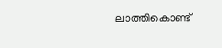ലാത്തികൊണ്ട്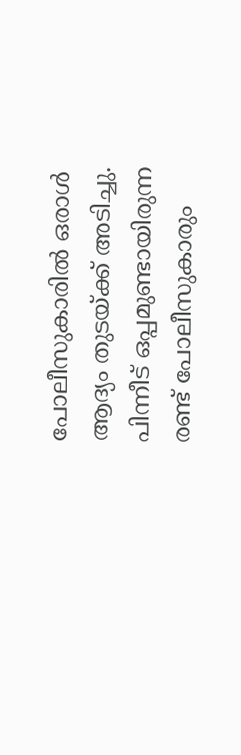പോലീസുകാരിൽ ഒരാൾ ആദ്യം തുടയ്ക്ക് അടിച്ചു. പിന്നീട് ഒപ്പമുണ്ടായിരുന്ന രണ്ട് പോലീസുകാരും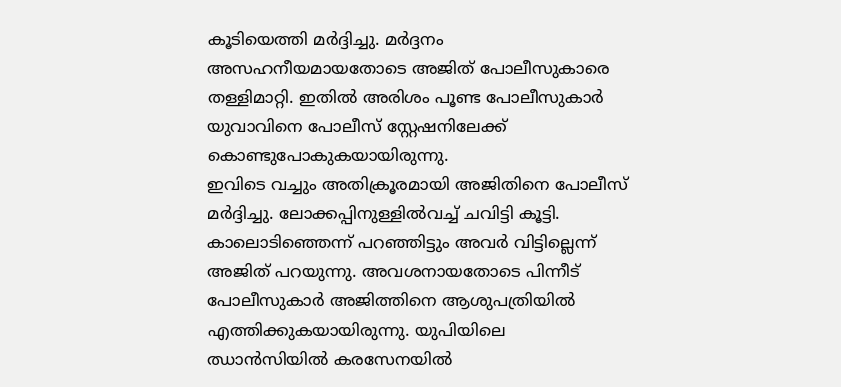കൂടിയെത്തി മർദ്ദിച്ചു. മർദ്ദനം അസഹനീയമായതോടെ അജിത് പോലീസുകാരെ തള്ളിമാറ്റി. ഇതിൽ അരിശം പൂണ്ട പോലീസുകാർ യുവാവിനെ പോലീസ് സ്റ്റേഷനിലേക്ക് കൊണ്ടുപോകുകയായിരുന്നു.
ഇവിടെ വച്ചും അതിക്രൂരമായി അജിതിനെ പോലീസ് മർദ്ദിച്ചു. ലോക്കപ്പിനുള്ളിൽവച്ച് ചവിട്ടി കൂട്ടി. കാലൊടിഞ്ഞെന്ന് പറഞ്ഞിട്ടും അവർ വിട്ടില്ലെന്ന് അജിത് പറയുന്നു. അവശനായതോടെ പിന്നീട് പോലീസുകാർ അജിത്തിനെ ആശുപത്രിയിൽ എത്തിക്കുകയായിരുന്നു. യുപിയിലെ ഝാൻസിയിൽ കരസേനയിൽ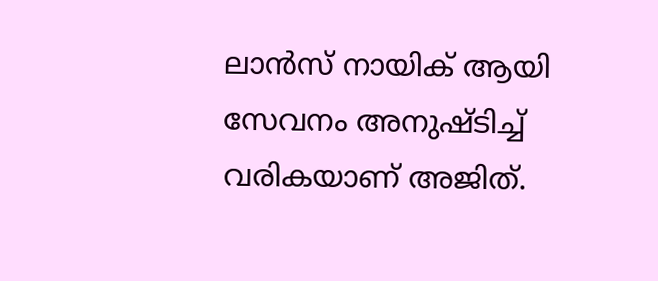ലാൻസ് നായിക് ആയി സേവനം അനുഷ്ടിച്ച് വരികയാണ് അജിത്.